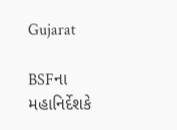Gujarat

BSFના મહાનિર્દેશકે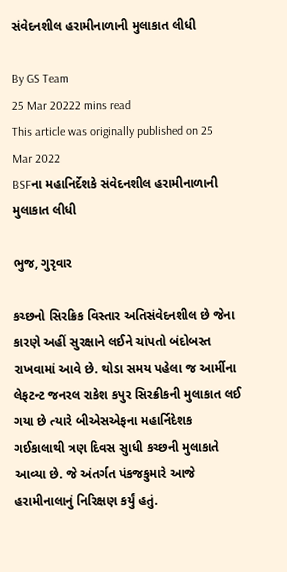સંવેદનશીલ હરામીનાળાની મુલાકાત લીધી

By GS Team
25 Mar 20222 mins read
This article was originally published on 25 Mar 2022
BSFના મહાનિર્દેશકે સંવેદનશીલ હરામીનાળાની મુલાકાત લીધી

ભુજ, ગુરૃવાર

કચ્છનો સિરક્રિક વિસ્તાર અતિસંવેદનશીલ છે જેના કારણે અહીં સુરક્ષાને લઈને ચાંપતો બંદોબસ્ત રાખવામાં આવે છે. થોડા સમય પહેલા જ આર્મીના લેફટન્ટ જનરલ રાકેશ કપુર સિરક્રીકની મુલાકાત લઈ ગયા છે ત્યારે બીએસએફના મહાર્નિદેશક ગઈકાલાથી ત્રણ દિવસ સુાધી કચ્છની મુલાકાતે આવ્યા છે. જે અંતર્ગત પંકજકુમારે આજે હરામીનાલાનું નિરિક્ષણ કર્યું હતું.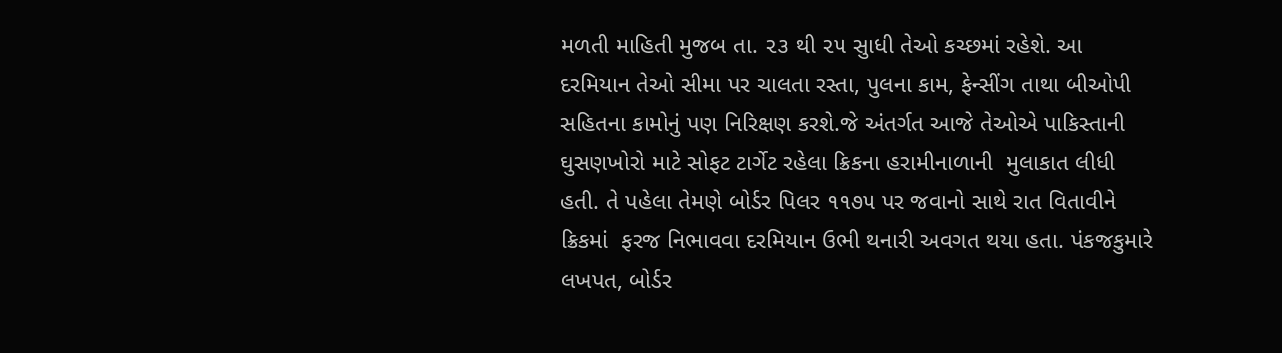મળતી માહિતી મુજબ તા. ૨૩ થી ૨૫ સુાધી તેઓ કચ્છમાં રહેશે. આ દરમિયાન તેઓ સીમા પર ચાલતા રસ્તા, પુલના કામ, ફેન્સીંગ તાથા બીઓપી સહિતના કામોનું પણ નિરિક્ષણ કરશે.જે અંતર્ગત આજે તેઓએ પાકિસ્તાની ઘુસણખોરો માટે સોફટ ટાર્ગેટ રહેલા ક્રિકના હરામીનાળાની  મુલાકાત લીધી હતી. તે પહેલા તેમણે બોર્ડર પિલર ૧૧૭૫ પર જવાનો સાથે રાત વિતાવીને ક્રિકમાં  ફરજ નિભાવવા દરમિયાન ઉભી થનારી અવગત થયા હતા. પંકજકુમારે લખપત, બોર્ડર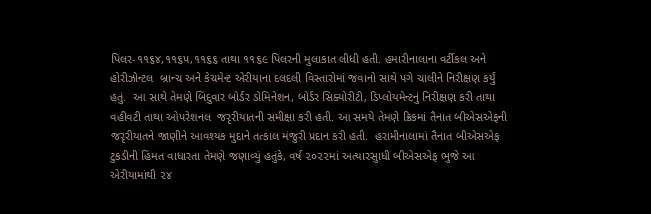પિલર-૧૧૬૪,૧૧૬પ,૧૧૬૬ તાથા ૧૧૬૯ પિલરની મુલાકાત લીધી હતી. હમારીનાલાના વર્ટીકલ અને હોરીઝોન્ટલ  બ્રાન્ચ અને કેચમેન્ટ એરીયાના દલદલી વિસ્તારોમાં જવાનો સાથે પગે ચાલીને નિરીક્ષણ કર્યું હતું.  આ સાથે તેમણે બિંદુવાર બોર્ડર ડોમિનેશન, બોર્ડર સિક્યોરીટી, ડિપ્લોયમેન્ટનું નિરીક્ષણ કરી તાથા વહીવટી તાથા ઓપરેશનલ  જરૃરીયાતની સમીક્ષા કરી હતી. આ સમયે તેમણે ક્રિકમાં તૈનાત બીએસએફની જરૃરીયાતને જાણીને આવશ્યક મુદાને તત્કાલ મંજુરી પ્રદાન કરી હતી.  હરામીનાલામાં તૈનાત બીએસએફ ટુકડીની હિંમત વાધારતા તેમણે જણાવ્યું હતુંકે, વર્ષ ૨૦૨૨માં અત્યારસુાધી બીએસએફ ભુજે આ એરીયામાંથી ૨૪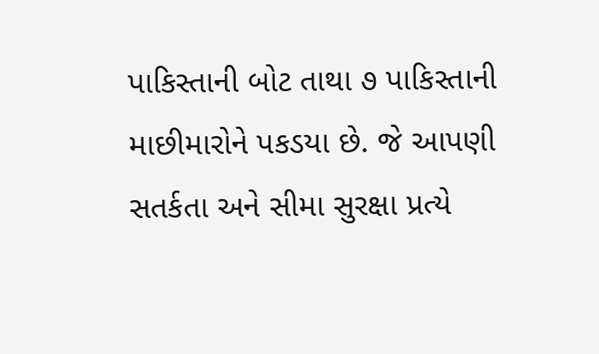પાકિસ્તાની બોટ તાથા ૭ પાકિસ્તાની માછીમારોને પકડયા છે. જે આપણી સતર્કતા અને સીમા સુરક્ષા પ્રત્યે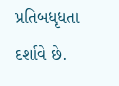પ્રતિબધૃધતા દર્શાવે છે.